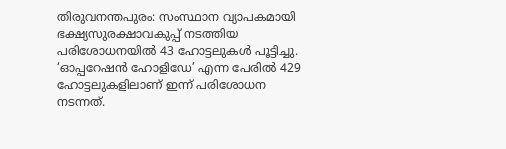തിരുവനന്തപുരം: സംസ്ഥാന വ്യാപകമായി ഭക്ഷ്യസുരക്ഷാവകുപ്പ് നടത്തിയ പരിശോധനയിൽ 43 ഹോട്ടലുകൾ പൂട്ടിച്ചു. ‘ഓപ്പറേഷന്‍ ഹോളിഡേ’ എന്ന പേരില്‍ 429 ഹോട്ടലുകളിലാണ് ഇന്ന് പരിശോധന നടന്നത്.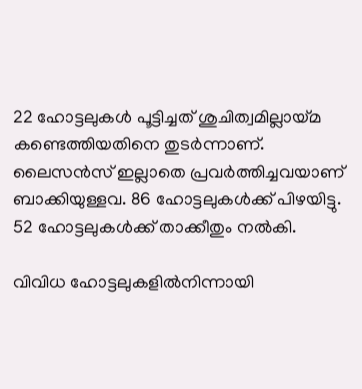22 ഹോട്ടലുകൾ പൂട്ടിച്ചത് ശുചിത്വമില്ലായ്മ കണ്ടെത്തിയതിനെ തുടർന്നാണ്. ലൈസൻസ് ഇല്ലാതെ പ്രവർത്തിച്ചവയാണ് ബാക്കിയുള്ളവ. 86 ഹോട്ടലുകൾക്ക് പിഴയിട്ടു. 52 ഹോട്ടലുകൾക്ക് താക്കീതും നൽകി.

വിവിധ ഹോട്ടലുകളിൽനിന്നായി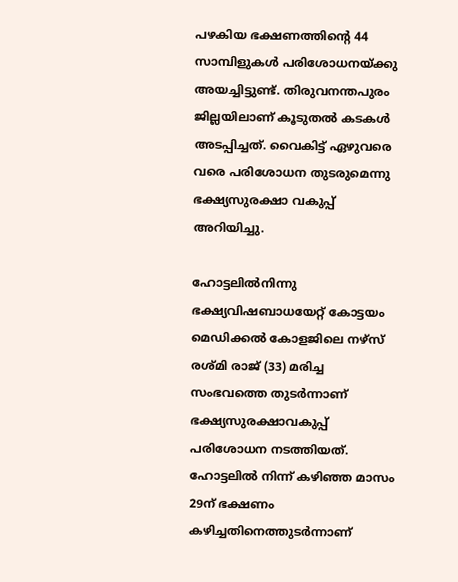പഴകിയ ഭക്ഷണത്തിന്‍റെ 44 സാമ്പിളുകൾ പരിശോധനയ്ക്കു അയച്ചിട്ടുണ്ട്. തിരുവനന്തപുരം ജില്ലയിലാണ് കൂടുതൽ കടകൾ അടപ്പിച്ചത്. വൈകിട്ട് ഏഴുവരെ വരെ പരിശോധന തുടരുമെന്നു ഭക്ഷ്യസുരക്ഷാ വകുപ്പ് അറിയിച്ചു.

ഹോട്ടലിൽനിന്നു ഭക്ഷ്യവിഷബാധയേറ്റ് കോട്ടയം മെഡിക്കൽ കോളജിലെ നഴ്സ് രശ്മി രാജ് (33) മരിച്ച സംഭവത്തെ തുടർന്നാണ് ഭക്ഷ്യസുരക്ഷാവകുപ്പ് പരിശോധന നടത്തിയത്. ഹോട്ടലിൽ നിന്ന് കഴിഞ്ഞ മാസം 29ന് ഭക്ഷണം കഴിച്ചതിനെത്തുടർന്നാണ്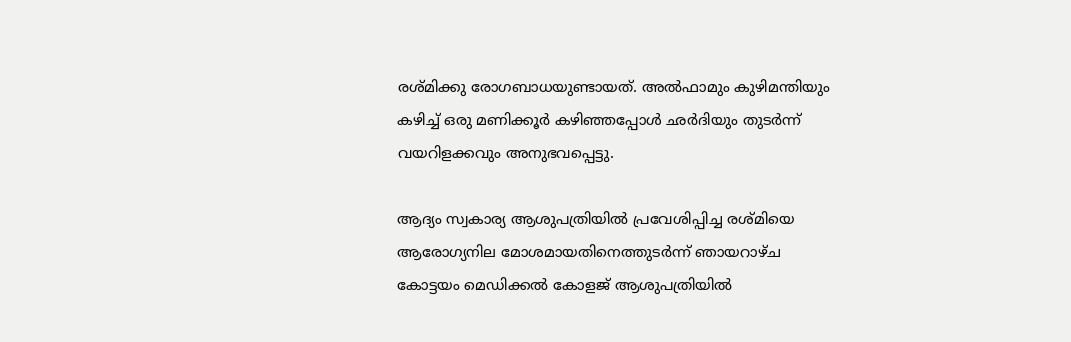രശ്മിക്കു രോഗബാധയുണ്ടായത്. അൽഫാമും കുഴിമന്തിയും കഴിച്ച് ഒരു മണിക്കൂർ കഴിഞ്ഞപ്പോൾ ഛർദിയും തുടർന്ന് വയറിളക്കവും അനുഭവപ്പെട്ടു.

ആദ്യം സ്വകാര്യ ആശുപത്രിയിൽ പ്രവേശിപ്പിച്ച രശ്മിയെ ആരോഗ്യനില മോശമായതിനെത്തുടർന്ന് ഞായറാഴ്ച കോട്ടയം മെഡിക്കൽ കോളജ് ആശുപത്രിയിൽ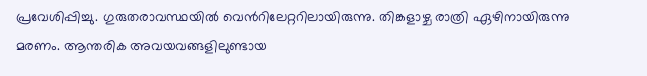പ്രവേശിപ്പിച്ചു. ഗുരുതരാവസ്ഥയിൽ വെന്‍റിലേറ്ററിലായിരുന്നു. തിങ്കളാഴ്ച രാത്രി ഏഴിനായിരുന്നു മരണം. ആന്തരിക അവയവങ്ങളിലുണ്ടായ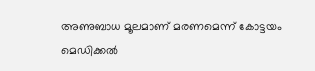അണുബാധ മൂലമാണ് മരണമെന്ന് കോട്ടയം മെഡിക്കൽ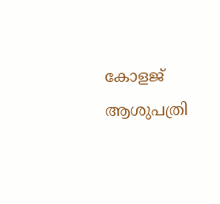കോളജ് ആശുപത്രി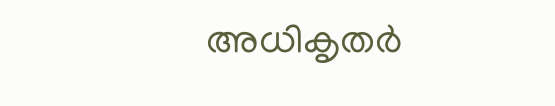അധികൃതർ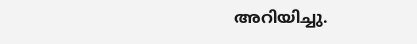അറിയിച്ചു.